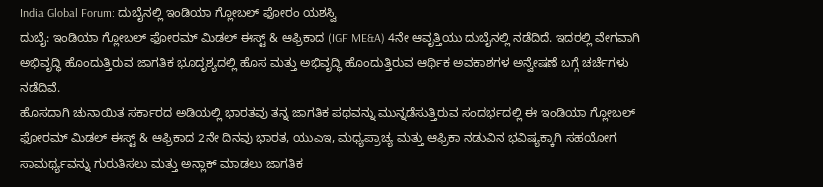India Global Forum: ದುಬೈನಲ್ಲಿ ಇಂಡಿಯಾ ಗ್ಲೋಬಲ್ ಫೋರಂ ಯಶಸ್ವಿ
ದುಬೈ: ಇಂಡಿಯಾ ಗ್ಲೋಬಲ್ ಫೋರಮ್ ಮಿಡಲ್ ಈಸ್ಟ್ & ಆಫ್ರಿಕಾದ (IGF ME&A) 4ನೇ ಆವೃತ್ತಿಯು ದುಬೈನಲ್ಲಿ ನಡೆದಿದೆ. ಇದರಲ್ಲಿ ವೇಗವಾಗಿ ಅಭಿವೃದ್ಧಿ ಹೊಂದುತ್ತಿರುವ ಜಾಗತಿಕ ಭೂದೃಶ್ಯದಲ್ಲಿ ಹೊಸ ಮತ್ತು ಅಭಿವೃದ್ಧಿ ಹೊಂದುತ್ತಿರುವ ಆರ್ಥಿಕ ಅವಕಾಶಗಳ ಅನ್ವೇಷಣೆ ಬಗ್ಗೆ ಚರ್ಚೆಗಳು ನಡೆದಿವೆ.
ಹೊಸದಾಗಿ ಚುನಾಯಿತ ಸರ್ಕಾರದ ಅಡಿಯಲ್ಲಿ ಭಾರತವು ತನ್ನ ಜಾಗತಿಕ ಪಥವನ್ನು ಮುನ್ನಡೆಸುತ್ತಿರುವ ಸಂದರ್ಭದಲ್ಲಿ ಈ ಇಂಡಿಯಾ ಗ್ಲೋಬಲ್ ಫೋರಮ್ ಮಿಡಲ್ ಈಸ್ಟ್ & ಆಫ್ರಿಕಾದ 2ನೇ ದಿನವು ಭಾರತ, ಯುಎಇ, ಮಧ್ಯಪ್ರಾಚ್ಯ ಮತ್ತು ಆಫ್ರಿಕಾ ನಡುವಿನ ಭವಿಷ್ಯಕ್ಕಾಗಿ ಸಹಯೋಗ ಸಾಮರ್ಥ್ಯವನ್ನು ಗುರುತಿಸಲು ಮತ್ತು ಅನ್ಲಾಕ್ ಮಾಡಲು ಜಾಗತಿಕ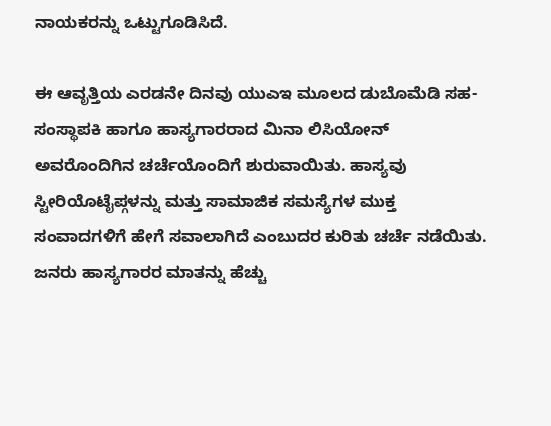ನಾಯಕರನ್ನು ಒಟ್ಟುಗೂಡಿಸಿದೆ.

ಈ ಆವೃತ್ತಿಯ ಎರಡನೇ ದಿನವು ಯುಎಇ ಮೂಲದ ಡುಬೊಮೆಡಿ ಸಹ-ಸಂಸ್ಥಾಪಕಿ ಹಾಗೂ ಹಾಸ್ಯಗಾರರಾದ ಮಿನಾ ಲಿಸಿಯೋನ್ ಅವರೊಂದಿಗಿನ ಚರ್ಚೆಯೊಂದಿಗೆ ಶುರುವಾಯಿತು. ಹಾಸ್ಯವು ಸ್ಟೀರಿಯೊಟೈಪ್ಗಳನ್ನು ಮತ್ತು ಸಾಮಾಜಿಕ ಸಮಸ್ಯೆಗಳ ಮುಕ್ತ ಸಂವಾದಗಳಿಗೆ ಹೇಗೆ ಸವಾಲಾಗಿದೆ ಎಂಬುದರ ಕುರಿತು ಚರ್ಚೆ ನಡೆಯಿತು.
ಜನರು ಹಾಸ್ಯಗಾರರ ಮಾತನ್ನು ಹೆಚ್ಚು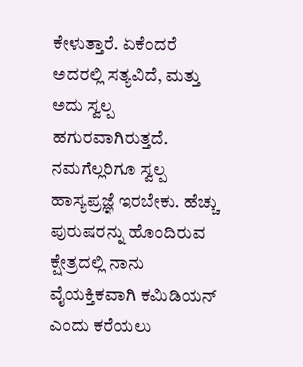ಕೇಳುತ್ತಾರೆ. ಏಕೆಂದರೆ ಅದರಲ್ಲಿ ಸತ್ಯವಿದೆ, ಮತ್ತು ಅದು ಸ್ವಲ್ಪ ಹಗುರವಾಗಿರುತ್ತದೆ. ನಮಗೆಲ್ಲರಿಗೂ ಸ್ವಲ್ಪ ಹಾಸ್ಯಪ್ರಜ್ಞೆ ಇರಬೇಕು. ಹೆಚ್ಚು ಪುರುಷರನ್ನು ಹೊಂದಿರುವ ಕ್ಷೇತ್ರದಲ್ಲಿ ನಾನು ವೈಯಕ್ತಿಕವಾಗಿ ಕಮಿಡಿಯನ್ ಎಂದು ಕರೆಯಲು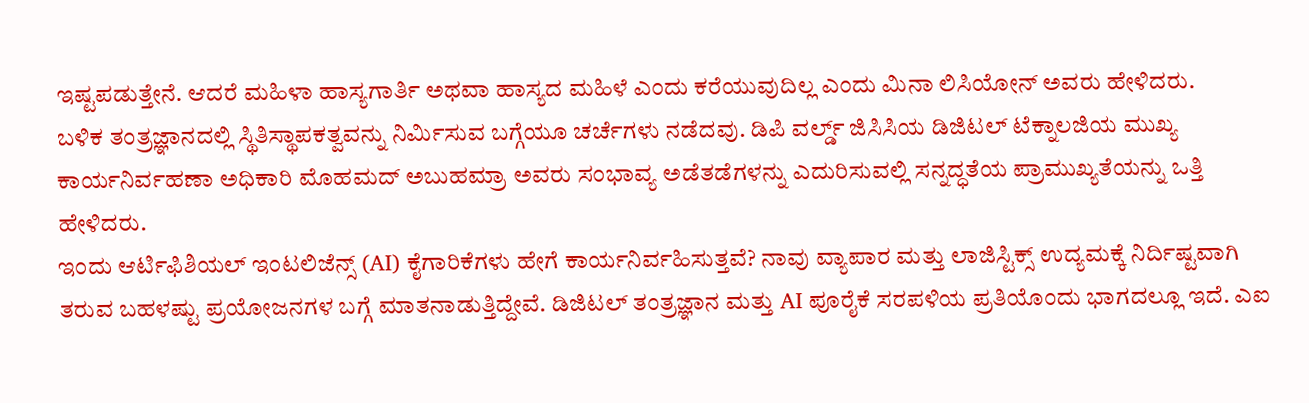ಇಷ್ಟಪಡುತ್ತೇನೆ. ಆದರೆ ಮಹಿಳಾ ಹಾಸ್ಯಗಾರ್ತಿ ಅಥವಾ ಹಾಸ್ಯದ ಮಹಿಳೆ ಎಂದು ಕರೆಯುವುದಿಲ್ಲ ಎಂದು ಮಿನಾ ಲಿಸಿಯೋನ್ ಅವರು ಹೇಳಿದರು.
ಬಳಿಕ ತಂತ್ರಜ್ಞಾನದಲ್ಲಿ ಸ್ಥಿತಿಸ್ಥಾಪಕತ್ವವನ್ನು ನಿರ್ಮಿಸುವ ಬಗ್ಗೆಯೂ ಚರ್ಚೆಗಳು ನಡೆದವು. ಡಿಪಿ ವರ್ಲ್ಡ್ ಜಿಸಿಸಿಯ ಡಿಜಿಟಲ್ ಟೆಕ್ನಾಲಜಿಯ ಮುಖ್ಯ ಕಾರ್ಯನಿರ್ವಹಣಾ ಅಧಿಕಾರಿ ಮೊಹಮದ್ ಅಬುಹಮ್ರಾ ಅವರು ಸಂಭಾವ್ಯ ಅಡೆತಡೆಗಳನ್ನು ಎದುರಿಸುವಲ್ಲಿ ಸನ್ನದ್ಧತೆಯ ಪ್ರಾಮುಖ್ಯತೆಯನ್ನು ಒತ್ತಿ ಹೇಳಿದರು.
ಇಂದು ಆರ್ಟಿಫಿಶಿಯಲ್ ಇಂಟಲಿಜೆನ್ಸ್ (AI) ಕೈಗಾರಿಕೆಗಳು ಹೇಗೆ ಕಾರ್ಯನಿರ್ವಹಿಸುತ್ತವೆ? ನಾವು ವ್ಯಾಪಾರ ಮತ್ತು ಲಾಜಿಸ್ಟಿಕ್ಸ್ ಉದ್ಯಮಕ್ಕೆ ನಿರ್ದಿಷ್ಟವಾಗಿ ತರುವ ಬಹಳಷ್ಟು ಪ್ರಯೋಜನಗಳ ಬಗ್ಗೆ ಮಾತನಾಡುತ್ತಿದ್ದೇವೆ. ಡಿಜಿಟಲ್ ತಂತ್ರಜ್ಞಾನ ಮತ್ತು AI ಪೂರೈಕೆ ಸರಪಳಿಯ ಪ್ರತಿಯೊಂದು ಭಾಗದಲ್ಲೂ ಇದೆ. ಎಐ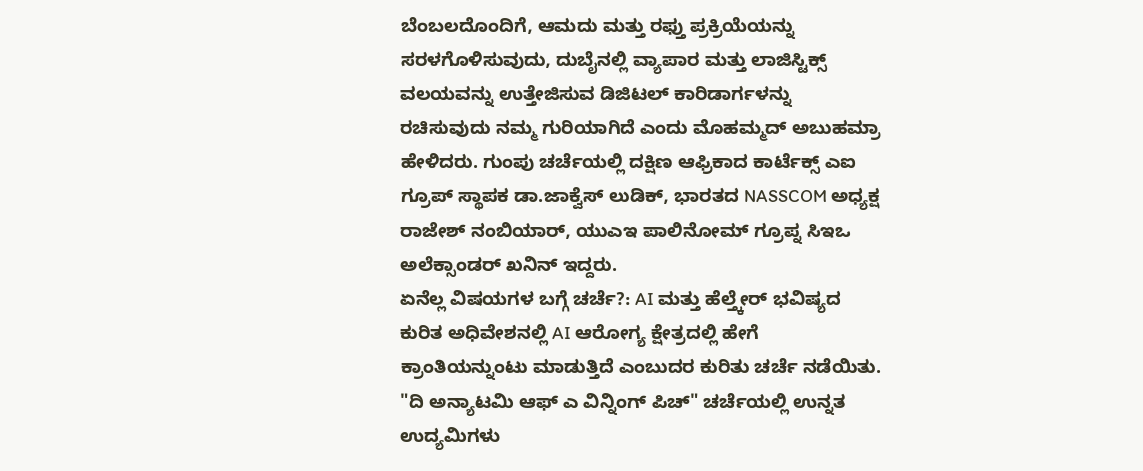ಬೆಂಬಲದೊಂದಿಗೆ, ಆಮದು ಮತ್ತು ರಫ್ತು ಪ್ರಕ್ರಿಯೆಯನ್ನು ಸರಳಗೊಳಿಸುವುದು, ದುಬೈನಲ್ಲಿ ವ್ಯಾಪಾರ ಮತ್ತು ಲಾಜಿಸ್ಟಿಕ್ಸ್ ವಲಯವನ್ನು ಉತ್ತೇಜಿಸುವ ಡಿಜಿಟಲ್ ಕಾರಿಡಾರ್ಗಳನ್ನು ರಚಿಸುವುದು ನಮ್ಮ ಗುರಿಯಾಗಿದೆ ಎಂದು ಮೊಹಮ್ಮದ್ ಅಬುಹಮ್ರಾ ಹೇಳಿದರು. ಗುಂಪು ಚರ್ಚೆಯಲ್ಲಿ ದಕ್ಷಿಣ ಆಫ್ರಿಕಾದ ಕಾರ್ಟೆಕ್ಸ್ ಎಐ ಗ್ರೂಪ್ ಸ್ಥಾಪಕ ಡಾ.ಜಾಕ್ವೆಸ್ ಲುಡಿಕ್, ಭಾರತದ NASSCOM ಅಧ್ಯಕ್ಷ ರಾಜೇಶ್ ನಂಬಿಯಾರ್, ಯುಎಇ ಪಾಲಿನೋಮ್ ಗ್ರೂಪ್ನ ಸಿಇಒ ಅಲೆಕ್ಸಾಂಡರ್ ಖನಿನ್ ಇದ್ದರು.
ಏನೆಲ್ಲ ವಿಷಯಗಳ ಬಗ್ಗೆ ಚರ್ಚೆ?: AI ಮತ್ತು ಹೆಲ್ತ್ಕೇರ್ ಭವಿಷ್ಯದ ಕುರಿತ ಅಧಿವೇಶನಲ್ಲಿ AI ಆರೋಗ್ಯ ಕ್ಷೇತ್ರದಲ್ಲಿ ಹೇಗೆ ಕ್ರಾಂತಿಯನ್ನುಂಟು ಮಾಡುತ್ತಿದೆ ಎಂಬುದರ ಕುರಿತು ಚರ್ಚೆ ನಡೆಯಿತು. "ದಿ ಅನ್ಯಾಟಮಿ ಆಫ್ ಎ ವಿನ್ನಿಂಗ್ ಪಿಚ್" ಚರ್ಚೆಯಲ್ಲಿ ಉನ್ನತ ಉದ್ಯಮಿಗಳು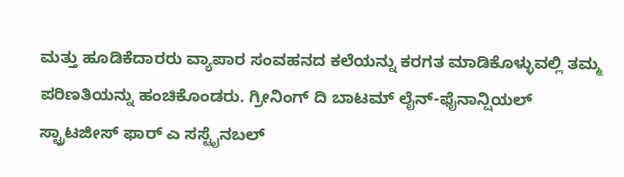ಮತ್ತು ಹೂಡಿಕೆದಾರರು ವ್ಯಾಪಾರ ಸಂವಹನದ ಕಲೆಯನ್ನು ಕರಗತ ಮಾಡಿಕೊಳ್ಳುವಲ್ಲಿ ತಮ್ಮ ಪರಿಣತಿಯನ್ನು ಹಂಚಿಕೊಂಡರು. ಗ್ರೀನಿಂಗ್ ದಿ ಬಾಟಮ್ ಲೈನ್-ಫೈನಾನ್ಷಿಯಲ್ ಸ್ಟ್ರಾಟಜೀಸ್ ಫಾರ್ ಎ ಸಸ್ಟೈನಬಲ್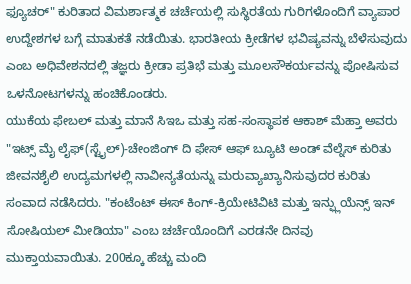ಫ್ಯೂಚರ್" ಕುರಿತಾದ ವಿಮರ್ಶಾತ್ಮಕ ಚರ್ಚೆಯಲ್ಲಿ ಸುಸ್ಥಿರತೆಯ ಗುರಿಗಳೊಂದಿಗೆ ವ್ಯಾಪಾರ ಉದ್ದೇಶಗಳ ಬಗ್ಗೆ ಮಾತುಕತೆ ನಡೆಯಿತು. ಭಾರತೀಯ ಕ್ರೀಡೆಗಳ ಭವಿಷ್ಯವನ್ನು ಬೆಳೆಸುವುದು ಎಂಬ ಅಧಿವೇಶನದಲ್ಲಿ ತಜ್ಞರು ಕ್ರೀಡಾ ಪ್ರತಿಭೆ ಮತ್ತು ಮೂಲಸೌಕರ್ಯವನ್ನು ಪೋಷಿಸುವ ಒಳನೋಟಗಳನ್ನು ಹಂಚಿಕೊಂಡರು.
ಯುಕೆಯ ಫೇಬಲ್ ಮತ್ತು ಮಾನೆ ಸಿಇಒ ಮತ್ತು ಸಹ-ಸಂಸ್ಥಾಪಕ ಆಕಾಶ್ ಮೆಹ್ತಾ ಅವರು "ಇಟ್ಸ್ ಮೈ ಲೈಫ್(ಸ್ಟೈಲ್)-ಚೇಂಜಿಂಗ್ ದಿ ಫೇಸ್ ಆಫ್ ಬ್ಯೂಟಿ ಅಂಡ್ ವೆಲ್ನೆಸ್ ಕುರಿತು ಜೀವನಶೈಲಿ ಉದ್ಯಮಗಳಲ್ಲಿ ನಾವೀನ್ಯತೆಯನ್ನು ಮರುವ್ಯಾಖ್ಯಾನಿಸುವುದರ ಕುರಿತು ಸಂವಾದ ನಡೆಸಿದರು. "ಕಂಟೆಂಟ್ ಈಸ್ ಕಿಂಗ್-ಕ್ರಿಯೇಟಿವಿಟಿ ಮತ್ತು ಇನ್ಫ್ಲುಯೆನ್ಸ್ ಇನ್ ಸೋಷಿಯಲ್ ಮೀಡಿಯಾ" ಎಂಬ ಚರ್ಚೆಯೊಂದಿಗೆ ಎರಡನೇ ದಿನವು ಮುಕ್ತಾಯವಾಯಿತು. 200ಕ್ಕೂ ಹೆಚ್ಚು ಮಂದಿ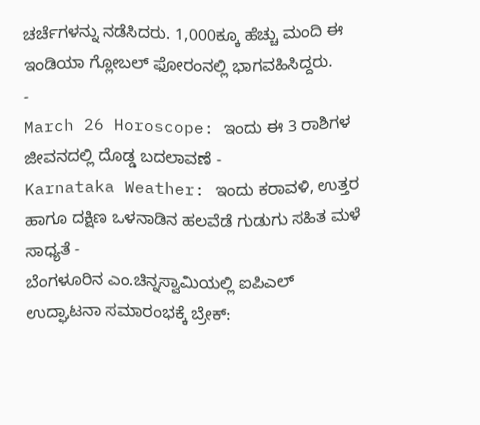ಚರ್ಚೆಗಳನ್ನು ನಡೆಸಿದರು. 1,000ಕ್ಕೂ ಹೆಚ್ಚು ಮಂದಿ ಈ ಇಂಡಿಯಾ ಗ್ಲೋಬಲ್ ಫೋರಂನಲ್ಲಿ ಭಾಗವಹಿಸಿದ್ದರು.
-
March 26 Horoscope: ಇಂದು ಈ 3 ರಾಶಿಗಳ ಜೀವನದಲ್ಲಿ ದೊಡ್ಡ ಬದಲಾವಣೆ -
Karnataka Weather: ಇಂದು ಕರಾವಳಿ, ಉತ್ತರ ಹಾಗೂ ದಕ್ಷಿಣ ಒಳನಾಡಿನ ಹಲವೆಡೆ ಗುಡುಗು ಸಹಿತ ಮಳೆ ಸಾಧ್ಯತೆ -
ಬೆಂಗಳೂರಿನ ಎಂ.ಚಿನ್ನಸ್ವಾಮಿಯಲ್ಲಿ ಐಪಿಎಲ್ ಉದ್ಘಾಟನಾ ಸಮಾರಂಭಕ್ಕೆ ಬ್ರೇಕ್: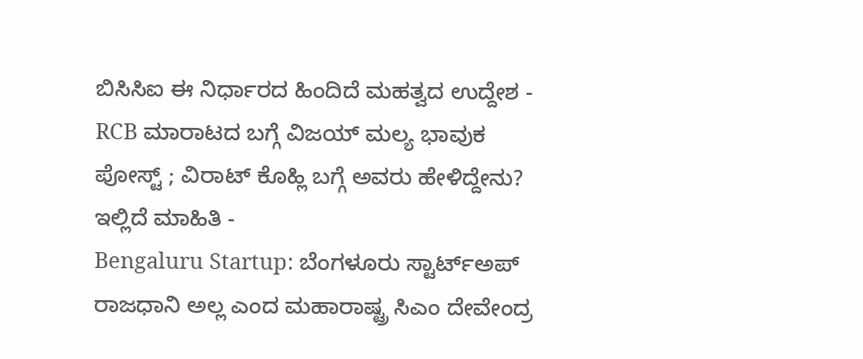ಬಿಸಿಸಿಐ ಈ ನಿರ್ಧಾರದ ಹಿಂದಿದೆ ಮಹತ್ವದ ಉದ್ದೇಶ -
RCB ಮಾರಾಟದ ಬಗ್ಗೆ ವಿಜಯ್ ಮಲ್ಯ ಭಾವುಕ ಪೋಸ್ಟ್ ; ವಿರಾಟ್ ಕೊಹ್ಲಿ ಬಗ್ಗೆ ಅವರು ಹೇಳಿದ್ದೇನು? ಇಲ್ಲಿದೆ ಮಾಹಿತಿ -
Bengaluru Startup: ಬೆಂಗಳೂರು ಸ್ಟಾರ್ಟ್ಅಪ್ ರಾಜಧಾನಿ ಅಲ್ಲ ಎಂದ ಮಹಾರಾಷ್ಟ್ರ ಸಿಎಂ ದೇವೇಂದ್ರ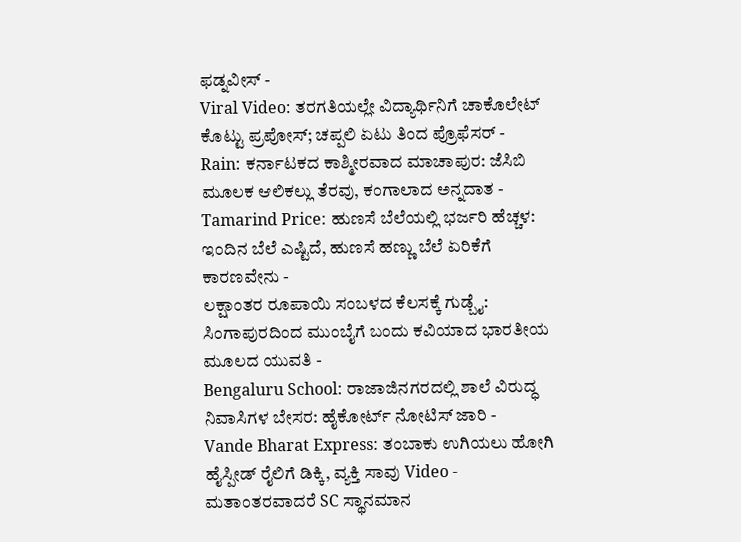ಫಡ್ನವೀಸ್ -
Viral Video: ತರಗತಿಯಲ್ಲೇ ವಿದ್ಯಾರ್ಥಿನಿಗೆ ಚಾಕೊಲೇಟ್ ಕೊಟ್ಟು ಪ್ರಪೋಸ್; ಚಪ್ಪಲಿ ಏಟು ತಿಂದ ಪ್ರೊಫೆಸರ್ -
Rain: ಕರ್ನಾಟಕದ ಕಾಶ್ಮೀರವಾದ ಮಾಚಾಪುರ: ಜೆಸಿಬಿ ಮೂಲಕ ಆಲಿಕಲ್ಲು ತೆರವು, ಕಂಗಾಲಾದ ಅನ್ನದಾತ -
Tamarind Price: ಹುಣಸೆ ಬೆಲೆಯಲ್ಲಿ ಭರ್ಜರಿ ಹೆಚ್ಚಳ: ಇಂದಿನ ಬೆಲೆ ಎಷ್ಟಿದೆ, ಹುಣಸೆ ಹಣ್ಣು ಬೆಲೆ ಏರಿಕೆಗೆ ಕಾರಣವೇನು -
ಲಕ್ಷಾಂತರ ರೂಪಾಯಿ ಸಂಬಳದ ಕೆಲಸಕ್ಕೆ ಗುಡ್ಬೈ: ಸಿಂಗಾಪುರದಿಂದ ಮುಂಬೈಗೆ ಬಂದು ಕವಿಯಾದ ಭಾರತೀಯ ಮೂಲದ ಯುವತಿ -
Bengaluru School: ರಾಜಾಜಿನಗರದಲ್ಲಿ ಶಾಲೆ ವಿರುದ್ಧ ನಿವಾಸಿಗಳ ಬೇಸರ: ಹೈಕೋರ್ಟ್ ನೋಟಿಸ್ ಜಾರಿ -
Vande Bharat Express: ತಂಬಾಕು ಉಗಿಯಲು ಹೋಗಿ ಹೈಸ್ಪೀಡ್ ರೈಲಿಗೆ ಡಿಕ್ಕಿ, ವ್ಯಕ್ತಿ ಸಾವು Video -
ಮತಾಂತರವಾದರೆ SC ಸ್ಥಾನಮಾನ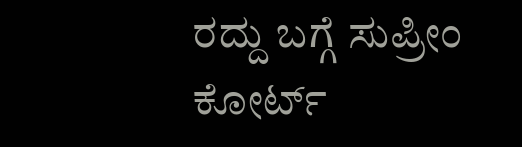ರದ್ದು ಬಗ್ಗೆ ಸುಪ್ರೀಂ ಕೋರ್ಟ್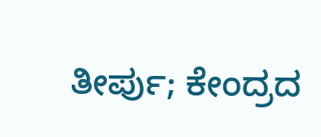ತೀರ್ಪು; ಕೇಂದ್ರದ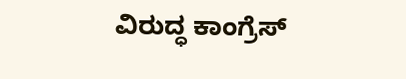ವಿರುದ್ಧ ಕಾಂಗ್ರೆಸ್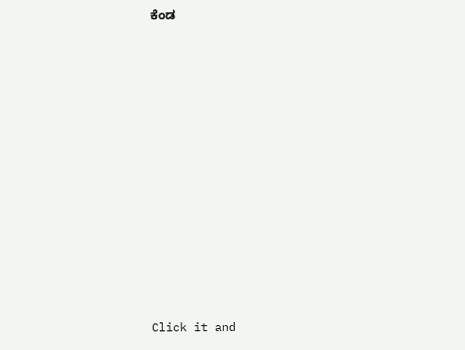ಕೆಂಡ












Click it and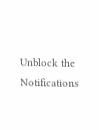Unblock the Notifications